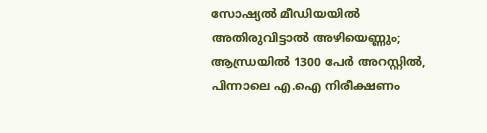സോഷ്യൽ മീഡിയയിൽ അതിരുവിട്ടാൽ അഴിയെണ്ണും; ആന്ധ്രയിൽ 1300 പേർ അറസ്റ്റിൽ, പിന്നാലെ എ.ഐ നിരീക്ഷണം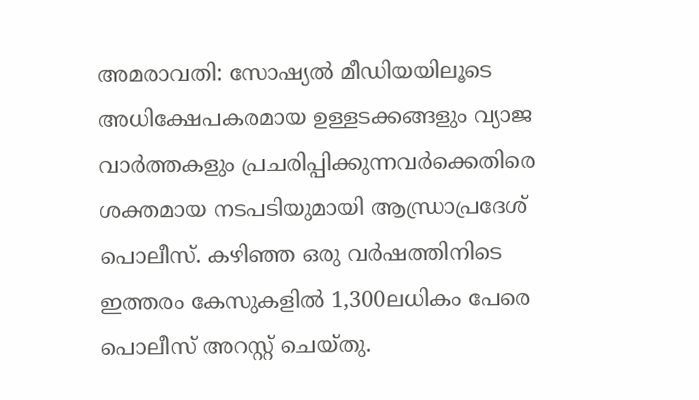അമരാവതി: സോഷ്യൽ മീഡിയയിലൂടെ അധിക്ഷേപകരമായ ഉള്ളടക്കങ്ങളും വ്യാജ വാർത്തകളും പ്രചരിപ്പിക്കുന്നവർക്കെതിരെ ശക്തമായ നടപടിയുമായി ആന്ധ്രാപ്രദേശ് പൊലീസ്. കഴിഞ്ഞ ഒരു വർഷത്തിനിടെ ഇത്തരം കേസുകളിൽ 1,300ലധികം പേരെ പൊലീസ് അറസ്റ്റ് ചെയ്തു.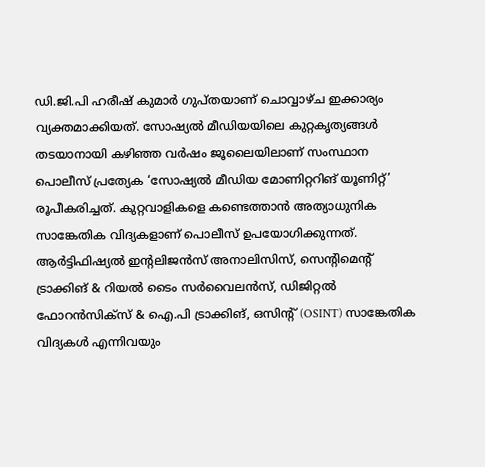ഡി.ജി.പി ഹരീഷ് കുമാർ ഗുപ്തയാണ് ചൊവ്വാഴ്ച ഇക്കാര്യം വ്യക്തമാക്കിയത്. സോഷ്യൽ മീഡിയയിലെ കുറ്റകൃത്യങ്ങൾ തടയാനായി കഴിഞ്ഞ വർഷം ജൂലൈയിലാണ് സംസ്ഥാന പൊലീസ് പ്രത്യേക ‘സോഷ്യൽ മീഡിയ മോണിറ്ററിങ് യൂണിറ്റ്’ രൂപീകരിച്ചത്. കുറ്റവാളികളെ കണ്ടെത്താൻ അത്യാധുനിക സാങ്കേതിക വിദ്യകളാണ് പൊലീസ് ഉപയോഗിക്കുന്നത്. ആർട്ടിഫിഷ്യൽ ഇന്റലിജൻസ് അനാലിസിസ്, സെന്റിമെന്റ് ട്രാക്കിങ് & റിയൽ ടൈം സർവൈലൻസ്, ഡിജിറ്റൽ ഫോറൻസിക്സ് & ഐ.പി ട്രാക്കിങ്, ഒസിന്റ് (OSINT) സാങ്കേതിക വിദ്യകൾ എന്നിവയും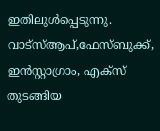ഇതിലുൾപ്പെടുന്നു. വാട്സ്ആപ്,ഫേസ്ബുക്ക്, ഇൻസ്റ്റാഗ്രാം, എക്സ് തുടങ്ങിയ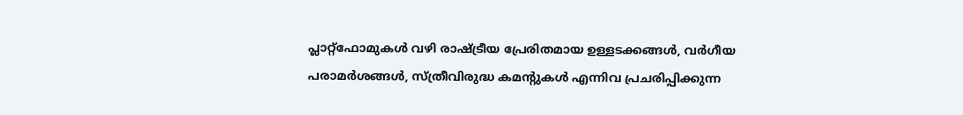പ്ലാറ്റ്‌ഫോമുകൾ വഴി രാഷ്ട്രീയ പ്രേരിതമായ ഉള്ളടക്കങ്ങൾ, വർഗീയ പരാമർശങ്ങൾ, സ്ത്രീവിരുദ്ധ കമന്റുകൾ എന്നിവ പ്രചരിപ്പിക്കുന്ന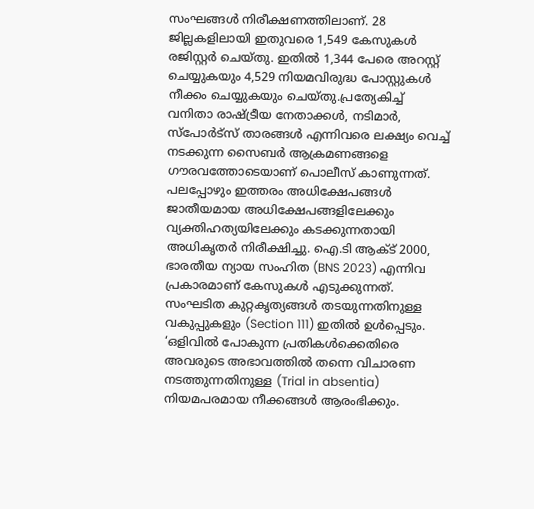സംഘങ്ങൾ നിരീക്ഷണത്തിലാണ്. 28 ജില്ലകളിലായി ഇതുവരെ 1,549 കേസുകൾ രജിസ്റ്റർ ചെയ്തു. ഇതിൽ 1,344 പേരെ അറസ്റ്റ് ചെയ്യുകയും 4,529 നിയമവിരുദ്ധ പോസ്റ്റുകൾ നീക്കം ചെയ്യുകയും ചെയ്തു.പ്രത്യേകിച്ച് വനിതാ രാഷ്ട്രീയ നേതാക്കൾ, നടിമാർ, സ്പോർട്സ് താരങ്ങൾ എന്നിവരെ ലക്ഷ്യം വെച്ച് നടക്കുന്ന സൈബർ ആക്രമണങ്ങളെ ഗൗരവത്തോടെയാണ് പൊലീസ് കാണുന്നത്. പലപ്പോഴും ഇത്തരം അധിക്ഷേപങ്ങൾ ജാതീയമായ അധിക്ഷേപങ്ങളിലേക്കും വ്യക്തിഹത്യയിലേക്കും കടക്കുന്നതായി അധികൃതർ നിരീക്ഷിച്ചു. ഐ.ടി ആക്ട് 2000, ഭാരതീയ ന്യായ സംഹിത (BNS 2023) എന്നിവ പ്രകാരമാണ് കേസുകൾ എടുക്കുന്നത്. സംഘടിത കുറ്റകൃത്യങ്ങൾ തടയുന്നതിനുള്ള വകുപ്പുകളും (Section 111) ഇതിൽ ഉൾപ്പെടും. ‘ഒളിവിൽ പോകുന്ന പ്രതികൾക്കെതിരെ അവരുടെ അഭാവത്തിൽ തന്നെ വിചാരണ നടത്തുന്നതിനുള്ള (Trial in absentia) നിയമപരമായ നീക്കങ്ങൾ ആരംഭിക്കും.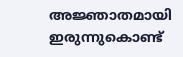അജ്ഞാതമായി ഇരുന്നുകൊണ്ട്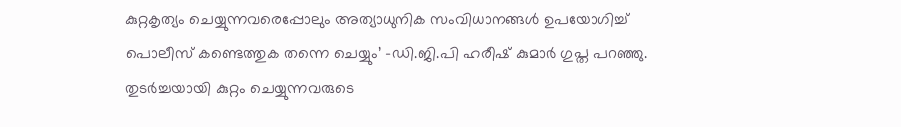കുറ്റകൃത്യം ചെയ്യുന്നവരെപ്പോലും അത്യാധുനിക സംവിധാനങ്ങൾ ഉപയോഗിച്ച് പൊലീസ് കണ്ടെത്തുക തന്നെ ചെയ്യും’ -ഡി.ജി.പി ഹരീഷ് കുമാർ ഗുപ്ത പറഞ്ഞു. തുടർച്ചയായി കുറ്റം ചെയ്യുന്നവരുടെ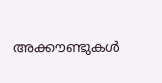അക്കൗണ്ടുകൾ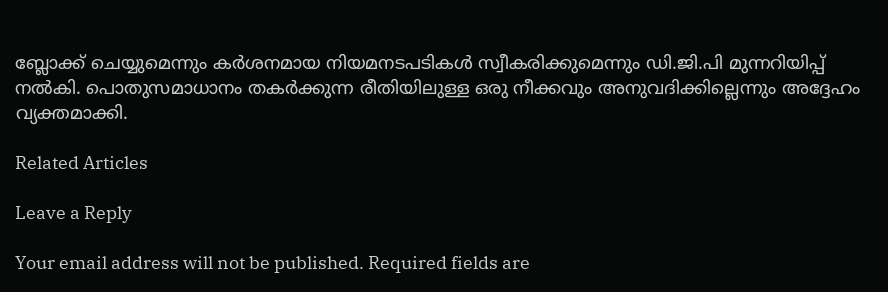ബ്ലോക്ക് ചെയ്യുമെന്നും കർശനമായ നിയമനടപടികൾ സ്വീകരിക്കുമെന്നും ഡി.ജി.പി മുന്നറിയിപ്പ് നൽകി. പൊതുസമാധാനം തകർക്കുന്ന രീതിയിലുള്ള ഒരു നീക്കവും അനുവദിക്കില്ലെന്നും അദ്ദേഹം വ്യക്തമാക്കി.

Related Articles

Leave a Reply

Your email address will not be published. Required fields are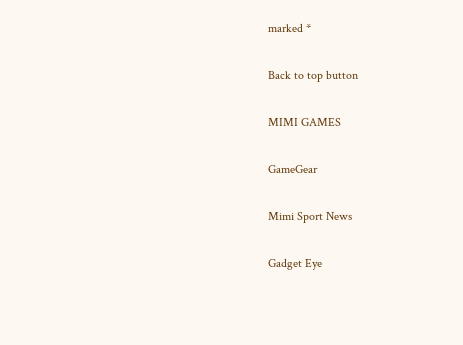marked *

Back to top button

MIMI GAMES

GameGear

Mimi Sport News

Gadget Eye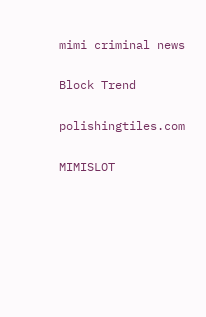mimi criminal news

Block Trend

polishingtiles.com

MIMISLOT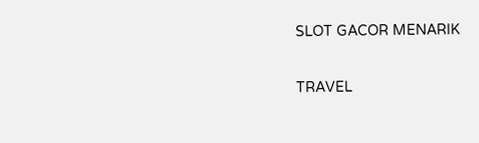SLOT GACOR MENARIK

TRAVEL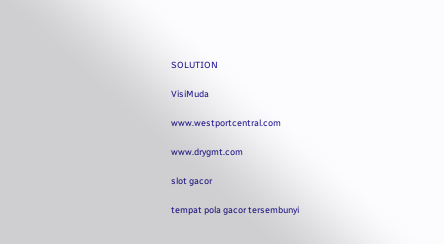SOLUTION

VisiMuda

www.westportcentral.com

www.drygmt.com

slot gacor

tempat pola gacor tersembunyi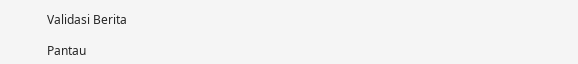Validasi Berita

Pantau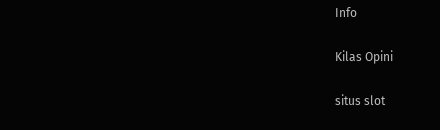Info

Kilas Opini

situs slot